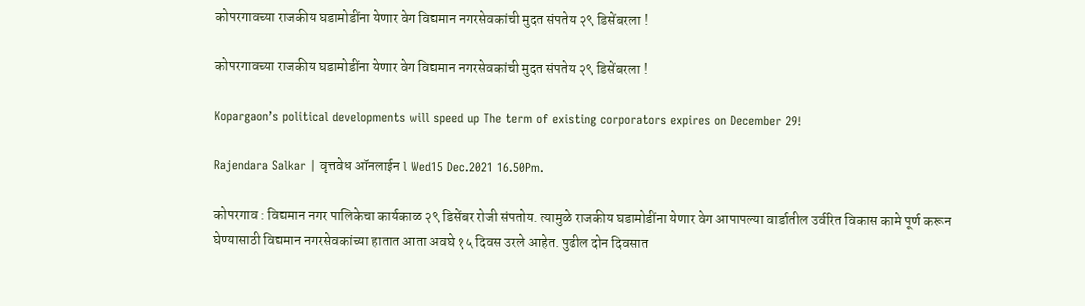कोपरगावच्या राजकीय घडामोडींना येणार वेग विद्यमान नगरसेवकांची मुदत संपतेय २९ डिसेंबरला !

कोपरगावच्या राजकीय घडामोडींना येणार वेग विद्यमान नगरसेवकांची मुदत संपतेय २९ डिसेंबरला !

Kopargaon’s political developments will speed up The term of existing corporators expires on December 29!

Rajendara Salkar | वृत्तवेध ऑनलाईन l Wed15 Dec.2021 16.50Pm.

कोपरगाव : विद्यमान नगर पालिकेचा कार्यकाळ २९ डिसेंबर रोजी संपतोय. त्यामुळे राजकीय घडामोडींना येणार वेग आपापल्या वार्डातील उर्वरित विकास कामे पूर्ण करून घेण्यासाठी विद्यमान नगरसेवकांच्या हातात आता अवघे १५ दिवस उरले आहेत. पुढील दोन दिवसात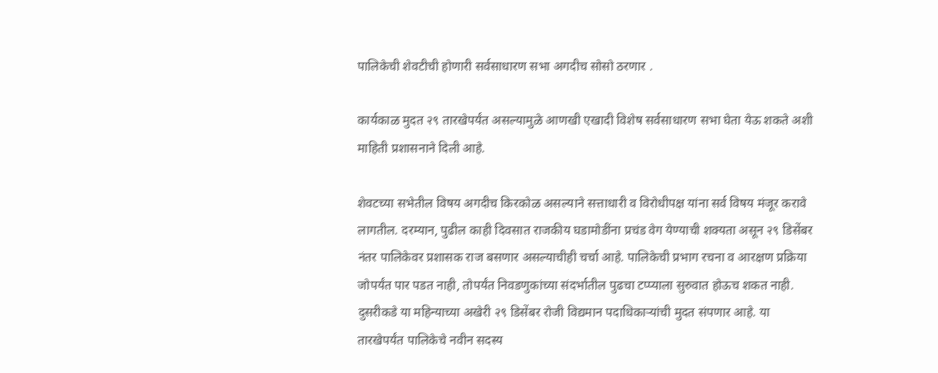पालिकेची शेवटीची होणारी सर्वसाधारण सभा अगदीच सोसो ठरणार .

कार्यकाळ मुदत २९ तारखेपर्यंत असल्यामुळे आणखी एखादी विशेष सर्वसाधारण सभा घेता येऊ शकते अशी माहिती प्रशासनाने दिली आहे.

शेवटच्या सभेतील विषय अगदीच किरकोळ असल्याने सत्ताधारी व विरोधीपक्ष यांना सर्व विषय मंजूर करावे लागतील. दरम्यान, पुढील काही दिवसात राजकीय घडामोडींना प्रचंड वेग येण्याची शक्यता असून २९ डिसेंबर नंतर पालिकेवर प्रशासक राज बसणार असल्याचीही चर्चा आहे. पालिकेची प्रभाग रचना व आरक्षण प्रक्रिया जोपर्यंत पार पडत नाही, तोपर्यंत निवडणुकांच्या संदर्भातील पुढचा टप्प्याला सुरुवात होऊच शकत नाही. दुसरीकडे या महिन्याच्या अखेरी २९ डिसेंबर रोजी विद्यमान पदाधिकाऱ्यांची मुदत संपणार आहे. या तारखेपर्यंत पालिकेचे नवीन सदस्य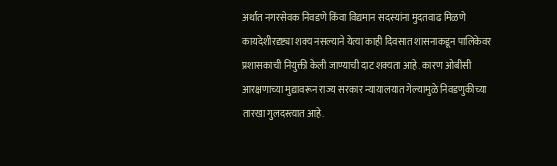अर्थात नगरसेवक निवडणे किंवा विद्यमान सदस्यांना मुदतवाढ मिळणे कायदेशीरदृष्ट्या शक्य नसल्याने येत्या काही दिवसात शासनाकडून पालिकेवर प्रशासकाची नियुक्ती केली जाण्याची दाट शक्यता आहे. कारण ओबीसी आरक्षणाच्या मुद्यावरून राज्‍य सरकार न्यायालयात गेल्यामुळे निवडणुकीच्या तारखा गुलदस्त्यात आहे.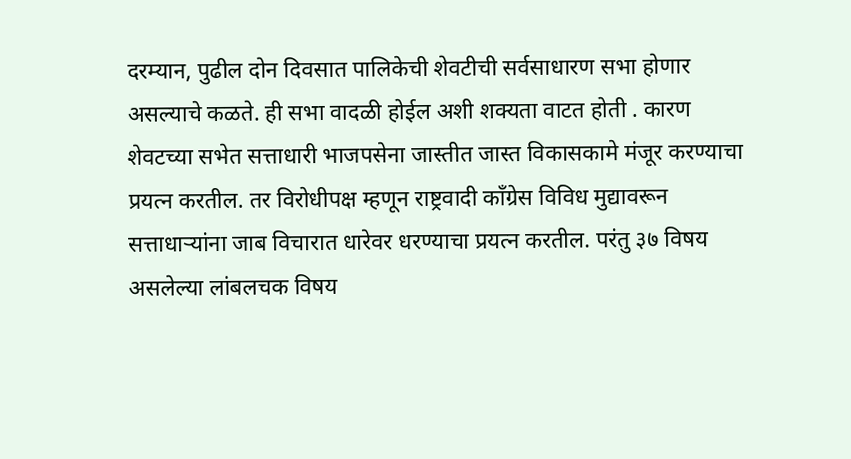दरम्यान, पुढील दोन दिवसात पालिकेची शेवटीची सर्वसाधारण सभा होणार असल्याचे कळते. ही सभा वादळी होईल अशी शक्यता वाटत होती . कारण शेवटच्या सभेत सत्ताधारी भाजपसेना जास्तीत जास्त विकासकामे मंजूर करण्याचा प्रयत्न करतील. तर विरोधीपक्ष म्हणून राष्ट्रवादी कॉंग्रेस विविध मुद्यावरून सत्ताधाऱ्यांना जाब विचारात धारेवर धरण्याचा प्रयत्न करतील. परंतु ३७ विषय असलेल्या लांबलचक विषय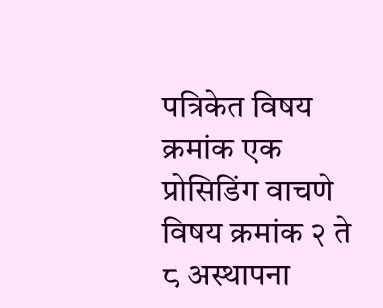पत्रिकेत विषय क्रमांक एक प्रोसिडिंग वाचणे विषय क्रमांक २ ते ८ अस्थापना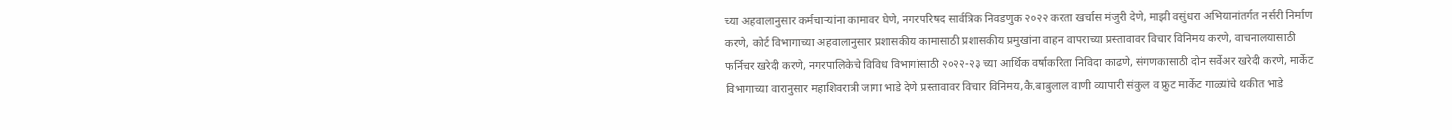च्या अहवालानुसार कर्मचाऱ्यांना कामावर घेणे, नगरपरिषद सार्वत्रिक निवडणुक २०२२ करता खर्चास मंजुरी देणे, माझी वसुंधरा अभियानांतर्गत नर्सरी निर्माण करणे, कोर्ट विभागाच्या अहवालानुसार प्रशासकीय कामासाठी प्रशासकीय प्रमुखांना वाहन वापराच्या प्रस्तावावर विचार विनिमय करणे, वाचनालयासाठी फर्निचर खरेदी करणे, नगरपालिकेचे विविध विभागांसाठी २०२२-२३ च्या आर्थिक वर्षाकरिता निविदा काढणे, संगणकासाठी दोन सर्वेअर खरेदी करणे, मार्केट विभागाच्या वारानुसार महाशिवरात्री जागा भाडे देणे प्रस्तावावर विचार विनिमय,कै.बाबुलाल वाणी व्यापारी संकुल व फ्रुट मार्केट गाळ्यांचे थकीत भाडे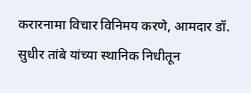करारनामा विचार विनिमय करणे, आमदार डॉ. सुधीर तांबे यांच्या स्थानिक निधीतून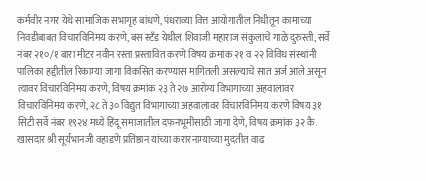कर्मवीर नगर येथे सामाजिक सभागृह बांधणे, पंधराव्या वित्त आयोगातील निधीतून कामाच्या निवडीबाबत विचारविनिमय करणे, बस स्टँड येथील शिवाजी महाराज संकुलाचे गाळे दुरुस्ती, सर्वे नंबर २१०/१ बारा मीटर नवीन रस्ता प्रस्तावित करणे विषय क्रमांक २१ व २२ विविध संस्थांनी पालिका हद्दीतील रिकाम्या जागा विकसित करण्यास मागितली असल्याचे सात अर्ज आले असून त्यावर विचारविनिमय करणे, विषय क्रमांक २३ ते २७ आरोग्य विभागाच्या अहवालावर विचारविनिमय करणे, २८ ते ३० विद्युत विभागाच्या अहवालावर विचारविनिमय करणे विषय ३१ सिटी सर्वे नंबर १९२४ मध्ये हिंदू समाजातील दफनभूमीसाठी जागा देणे, विषय क्रमांक ३२ कै. खासदार श्री सूर्यभानजी वहाडणे प्रतिष्ठान यांच्या करारनाम्याच्या मुदतीत वाढ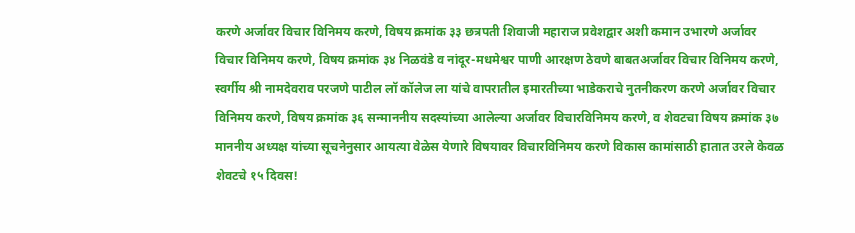करणे अर्जावर विचार विनिमय करणे, विषय क्रमांक ३३ छत्रपती शिवाजी महाराज प्रवेशद्वार अशी कमान उभारणे अर्जावर विचार विनिमय करणे, विषय क्रमांक ३४ निळवंडे व नांदूर-मधमेश्वर पाणी आरक्षण ठेवणे बाबतअर्जावर विचार विनिमय करणे, स्वर्गीय श्री नामदेवराव परजणे पाटील लॉ कॉलेज ला यांचे वापरातील इमारतीच्या भाडेकराचे नुतनीकरण करणे अर्जावर विचार विनिमय करणे, विषय क्रमांक ३६ सन्माननीय सदस्यांच्या आलेल्या अर्जावर विचारविनिमय करणे, व शेवटचा विषय क्रमांक ३७ माननीय अध्यक्ष यांच्या सूचनेनुसार आयत्या वेळेस येणारे विषयावर विचारविनिमय करणे विकास कामांसाठी हातात उरले केवळ शेवटचे १५ दिवस!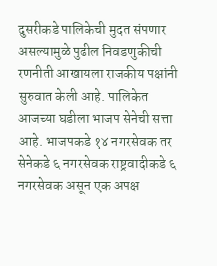दुसरीकडे पालिकेची मुदत संपणार असल्यामुळे पुढील निवडणुकीची रणनीती आखायला राजकीय पक्षांनी सुरुवात केली आहे. पालिकेत आजच्या घडीला भाजप सेनेची सत्ता आहे. भाजपकडे १४ नगरसेवक तर सेनेकडे ६ नगरसेवक राष्ट्रवादीकडे ६ नगरसेवक असून एक अपक्ष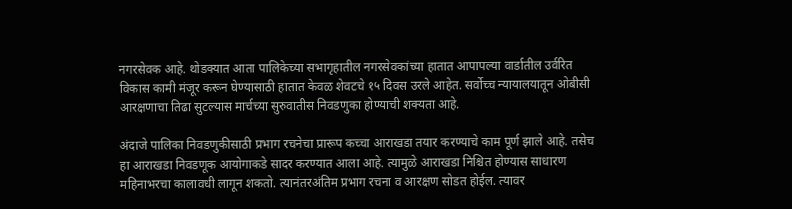नगरसेवक आहे. थोडक्यात आता पालिकेच्या सभागृहातील नगरसेवकांच्या हातात आपापल्या वार्डातील उर्वरित विकास कामी मंजूर करून घेण्यासाठी हातात केवळ शेवटचे १५ दिवस उरले आहेत. सर्वोच्च न्यायालयातून ओबीसी आरक्षणाचा तिढा सुटल्यास मार्चच्या सुरुवातीस निवडणुका होण्याची शक्यता आहे.

अंदाजे पालिका निवडणुकीसाठी प्रभाग रचनेचा प्रारूप कच्चा आराखडा तयार करण्याचे काम पूर्ण झाले आहे. तसेच हा आराखडा निवडणूक आयोगाकडे सादर करण्यात आला आहे. त्यामुळे आराखडा निश्चित होण्यास साधारण महिनाभरचा कालावधी लागून शकतो. त्यानंतरअंतिम प्रभाग रचना व आरक्षण सोडत होईल. त्यावर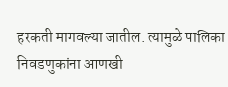हरकती मागवल्या जातील. त्यामुळे पालिका निवडणुकांना आणखी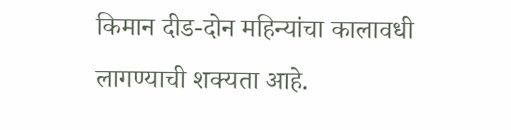किमान दीड-दोन महिन्यांचा कालावधी लागण्याची शक्यता आहे.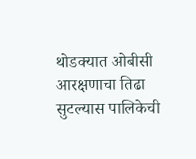थोडक्यात ओबीसी आरक्षणाचा तिढा सुटल्यास पालिकेची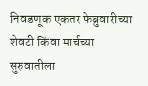निवडणूक एकतर फेब्रुवारीच्या शेवटी किंवा मार्चच्या सुरुवातीला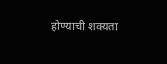होण्याची शक्यता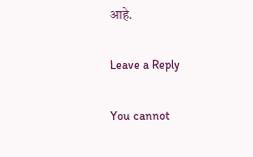आहे.

Leave a Reply

You cannot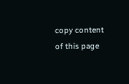copy content of this page